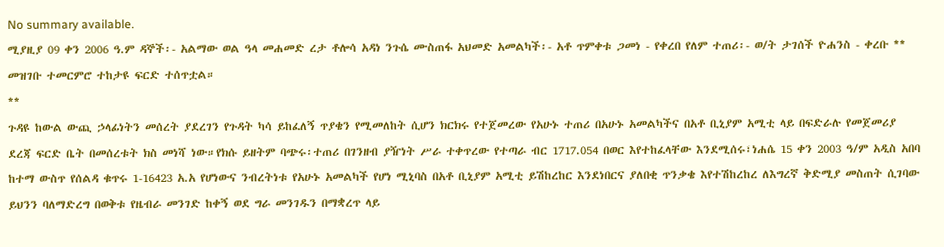No summary available.
ሚያዚያ 09 ቀን 2006 ዓ.ም ዳኞች፡- አልማው ወል ዓላ መሐመድ ረታ ቶሎሳ አዳነ ንጉሴ ሙስጠፋ አህመድ አመልካች፡- አቶ ጥምቀቱ ጋመነ - የቀረበ የለም ተጠሪ፡- ወ/ት ታገሰች ዮሐንስ - ቀረቡ **
መዝገቡ ተመርምሮ ተከታዩ ፍርድ ተሰጥቷል።
**
ጉዳዩ ከውል ውጪ ኃላፊነትን መሰረት ያደረገን የጉዳት ካሳ ይከፈለኝ ጥያቄን የሚመለከት ሲሆን ክርክሩ የተጀመረው የአሁኑ ተጠሪ በአሁኑ አመልካችና በአቶ ቢኒያም አሚቲ ላይ በፍድራሉ የመጀመሪያ ደረጃ ፍርድ ቤት በመሰረቱት ክስ መነሻ ነው።የክሱ ይዘትም ባጭሩ፡ተጠሪ በገንዘብ ያዥነት ሥራ ተቀጥረው የተጣራ ብር 1717.054 በወር እየተከፈላቸው እንደሚሰሩ፣ነሐሴ 15 ቀን 2003 ዓ/ም አዲስ አበባ ከተማ ውስጥ የሰልዳ ቁጥሩ 1-16423 አ.አ የሆነውና ንብረትነቱ የአሁኑ አመልካች የሆነ ሚኒባስ በአቶ ቢኒያም አሚቲ ይሽከረከር እንደነበርና ያለበቂ ጥንቃቄ እየተሽከረከረ ለእግረኛ ቅድሚያ መስጠት ሲገባው ይህንን ባለማድረግ በወቅቱ የዜብራ መንገድ ከቀኝ ወደ ግራ መንገዱን በማቋረጥ ላይ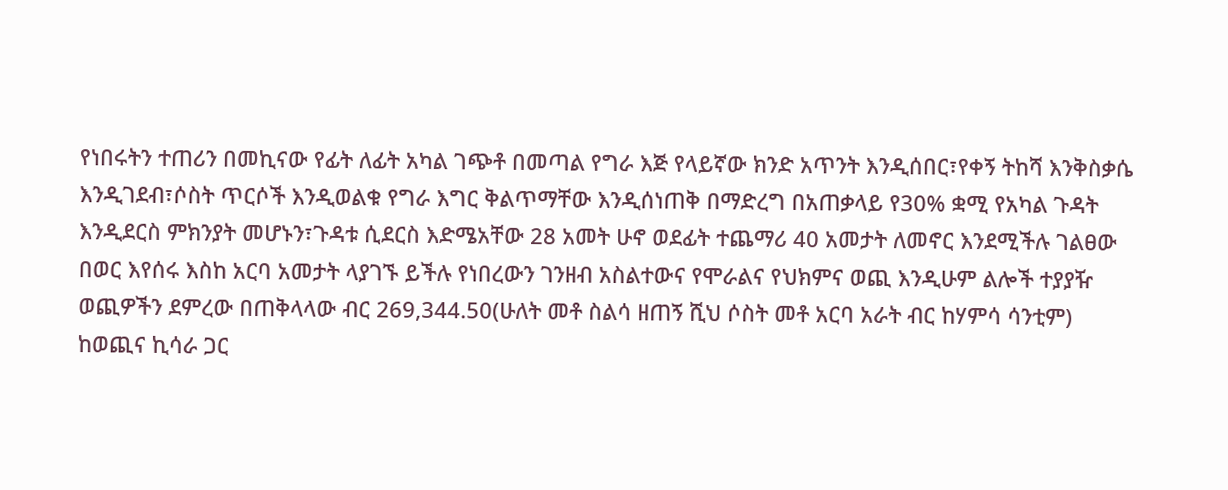የነበሩትን ተጠሪን በመኪናው የፊት ለፊት አካል ገጭቶ በመጣል የግራ እጅ የላይኛው ክንድ አጥንት እንዲሰበር፣የቀኝ ትከሻ እንቅስቃሴ እንዲገደብ፣ሶስት ጥርሶች እንዲወልቁ የግራ እግር ቅልጥማቸው እንዲሰነጠቅ በማድረግ በአጠቃላይ የ30% ቋሚ የአካል ጉዳት እንዲደርስ ምክንያት መሆኑን፣ጉዳቱ ሲደርስ እድሜአቸው 28 አመት ሁኖ ወደፊት ተጨማሪ 40 አመታት ለመኖር እንደሚችሉ ገልፀው በወር እየሰሩ እስከ አርባ አመታት ላያገኙ ይችሉ የነበረውን ገንዘብ አስልተውና የሞራልና የህክምና ወጪ እንዲሁም ልሎች ተያያዥ ወጪዎችን ደምረው በጠቅላላው ብር 269,344.50(ሁለት መቶ ስልሳ ዘጠኝ ሺህ ሶስት መቶ አርባ አራት ብር ከሃምሳ ሳንቲም) ከወጪና ኪሳራ ጋር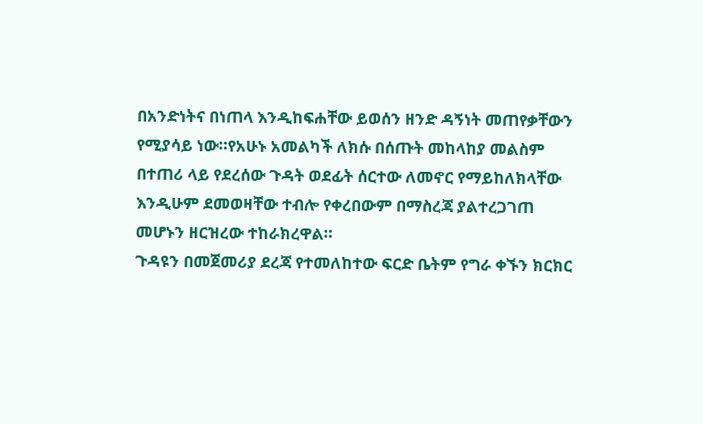በአንድነትና በነጠላ እንዲከፍሐቸው ይወሰን ዘንድ ዳኝነት መጠየቃቸውን የሚያሳይ ነው።የአሁኑ አመልካች ለክሱ በሰጡት መከላከያ መልስም በተጠሪ ላይ የደረሰው ጉዳት ወደፊት ሰርተው ለመኖር የማይከለክላቸው እንዲሁም ደመወዛቸው ተብሎ የቀረበውም በማስረጃ ያልተረጋገጠ መሆኑን ዘርዝረው ተከራክረዋል።
ጉዳዩን በመጀመሪያ ደረጃ የተመለከተው ፍርድ ቤትም የግራ ቀኙን ክርክር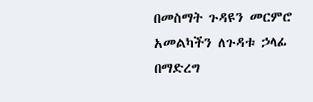በመስማት ጉዳዩን መርምሮ አመልካችን ለጉዳቱ ኃላፊ በማድረግ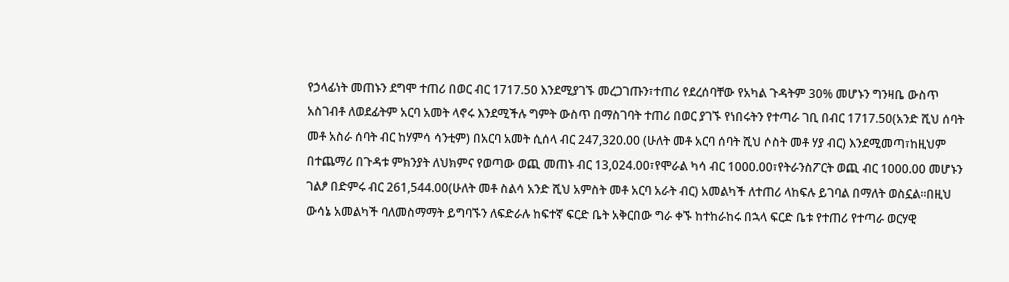የኃላፊነት መጠኑን ደግሞ ተጠሪ በወር ብር 1717.50 እንደሚያገኙ መረጋገጡን፣ተጠሪ የደረሰባቸው የአካል ጉዳትም 30% መሆኑን ግንዛቤ ውስጥ አስገብቶ ለወደፊትም አርባ አመት ላኖሩ እንደሚችሉ ግምት ውስጥ በማስገባት ተጠሪ በወር ያገኙ የነበሩትን የተጣራ ገቢ በብር 1717.50(አንድ ሺህ ሰባት መቶ አስራ ሰባት ብር ከሃምሳ ሳንቲም) በአርባ አመት ሲሰላ ብር 247,320.00 (ሁለት መቶ አርባ ሰባት ሺህ ሶስት መቶ ሃያ ብር) እንደሚመጣ፣ከዚህም በተጨማሪ በጉዳቱ ምክንያት ለህክምና የወጣው ወጪ መጠኑ ብር 13,024.00፣የሞራል ካሳ ብር 1000.00፣የትራንስፖርት ወጪ ብር 1000.00 መሆኑን ገልፆ በድምሩ ብር 261,544.00(ሁለት መቶ ስልሳ አንድ ሺህ አምስት መቶ አርባ አራት ብር) አመልካች ለተጠሪ ላከፍሉ ይገባል በማለት ወስኗል።በዚህ ውሳኔ አመልካች ባለመስማማት ይግባኙን ለፍድራሉ ከፍተኛ ፍርድ ቤት አቅርበው ግራ ቀኙ ከተከራከሩ በኋላ ፍርድ ቤቱ የተጠሪ የተጣራ ወርሃዊ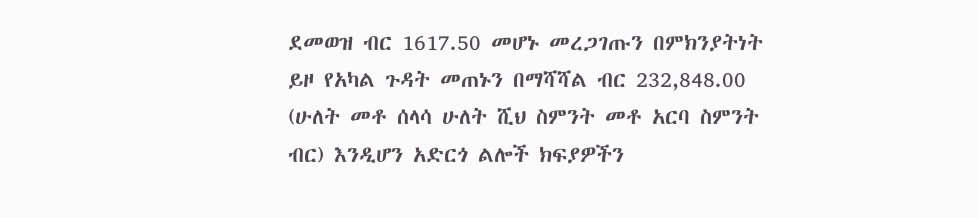ደመወዝ ብር 1617.50 መሆኑ መረጋገጡን በምክንያትነት ይዞ የአካል ጉዳት መጠኑን በማሻሻል ብር 232,848.00 (ሁለት መቶ ሰላሳ ሁለት ሺህ ስምንት መቶ አርባ ስምንት ብር) እንዲሆን አድርጎ ልሎች ክፍያዎችን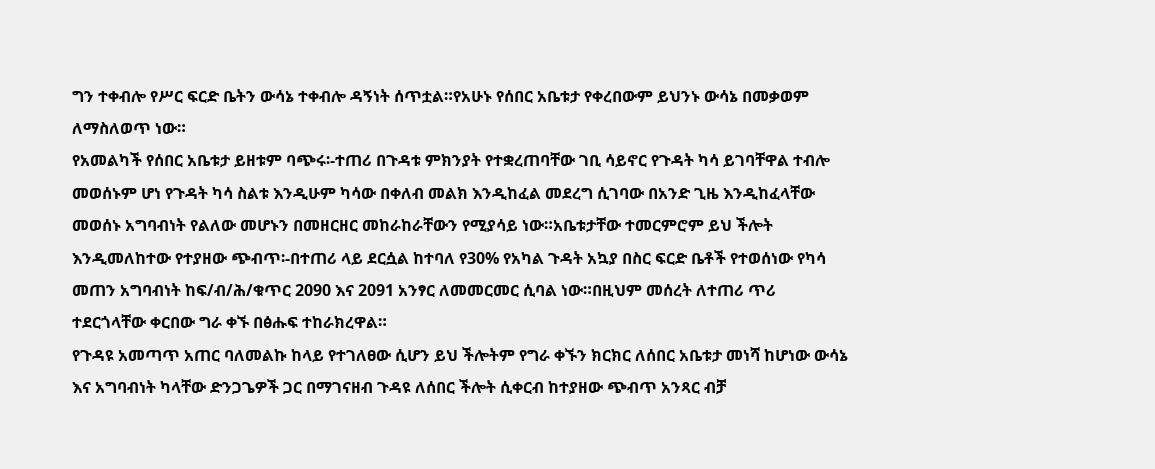ግን ተቀብሎ የሥር ፍርድ ቤትን ውሳኔ ተቀብሎ ዳኝነት ሰጥቷል።የአሁኑ የሰበር አቤቱታ የቀረበውም ይህንኑ ውሳኔ በመቃወም ለማስለወጥ ነው።
የአመልካች የሰበር አቤቱታ ይዘቱም ባጭሩ፡-ተጠሪ በጉዳቱ ምክንያት የተቋረጠባቸው ገቢ ሳይኖር የጉዳት ካሳ ይገባቸዋል ተብሎ መወሰኑም ሆነ የጉዳት ካሳ ስልቱ እንዲሁም ካሳው በቀለብ መልክ እንዲከፈል መደረግ ሲገባው በአንድ ጊዜ እንዲከፈላቸው መወሰኑ አግባብነት የልለው መሆኑን በመዘርዘር መከራከራቸውን የሚያሳይ ነው።አቤቱታቸው ተመርምሮም ይህ ችሎት እንዲመለከተው የተያዘው ጭብጥ፡-በተጠሪ ላይ ደርሷል ከተባለ የ30% የአካል ጉዳት አኳያ በስር ፍርድ ቤቶች የተወሰነው የካሳ መጠን አግባብነት ከፍ/ብ/ሕ/ቁጥር 2090 እና 2091 አንፃር ለመመርመር ሲባል ነው።በዚህም መሰረት ለተጠሪ ጥሪ ተደርጎላቸው ቀርበው ግራ ቀኙ በፅሑፍ ተከራክረዋል።
የጉዳዩ አመጣጥ አጠር ባለመልኩ ከላይ የተገለፀው ሲሆን ይህ ችሎትም የግራ ቀኙን ክርክር ለሰበር አቤቱታ መነሻ ከሆነው ውሳኔ እና አግባብነት ካላቸው ድንጋጌዎች ጋር በማገናዘብ ጉዳዩ ለሰበር ችሎት ሲቀርብ ከተያዘው ጭብጥ አንጻር ብቻ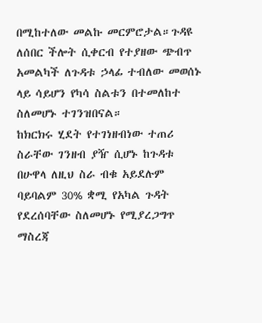በሚከተለው መልኩ መርምሮታል።ጉዳዩ ለሰበር ችሎት ሲቀርብ የተያዘው ጭብጥ አመልካች ለጉዳቱ ኃላፊ ተብለው መወሰኑ ላይ ሳይሆን የካሳ ስልቱን በተመለከተ ስለመሆኑ ተገንዝበናል።
ከክርክሩ ሂደት የተገነዘብነው ተጠሪ ስራቸው ገንዘብ ያዥ ሲሆኑ ከጉዳቱ በሁዋላ ለዚህ ስራ ብቁ አይደሉም ባይባልም 30% ቋሚ የአካል ጉዳት የደረሰባቸው ስለመሆኑ የሚያረጋግጥ ማስረጃ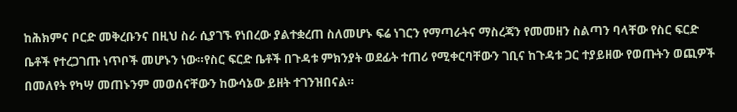ከሕክምና ቦርድ መቅረቡንና በዚህ ስራ ሲያገኙ የነበረው ያልተቋረጠ ስለመሆኑ ፍሬ ነገርን የማጣራትና ማስረጃን የመመዘን ስልጣን ባላቸው የስር ፍርድ ቤቶች የተረጋገጡ ነጥቦች መሆኑን ነው።የስር ፍርድ ቤቶች በጉዳቱ ምክንያት ወደፊት ተጠሪ የሚቀርባቸውን ገቢና ከጉዳቱ ጋር ተያይዘው የወጡትን ወጪዎች በመለየት የካሣ መጠኑንም መወሰናቸውን ከውሳኔው ይዘት ተገንዝበናል።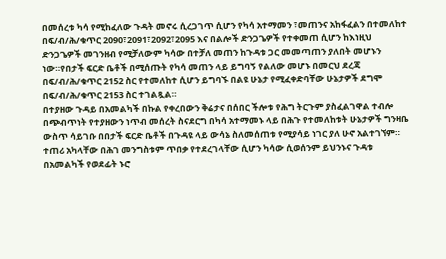በመሰረቱ ካሳ የሚከፈለው ጉዳት መኖሩ ሲረጋገጥ ሲሆን የካሳ አተማመን ፣መጠንና አከፋፈልን በተመለከተ በፍ/ብ/ሕ/ቁጥር 2090፣2091፣2092፣2095 እና በልሎች ድንጋጌዎች የተቀመጠ ሲሆን ከእነዚህ ድንጋጌዎች መገንዘብ የሚቻለውም ካሳው በተቻለ መጠን ከጉዳቱ ጋር መመጣጠን ያለበት መሆኑን ነው።የበታች ፍርድ ቤቶች በሚሰጡት የካሳ መጠን ላይ ይግባኝ የልለው መሆኑ በመርህ ደረጃ በፍ/ብ/ሕ/ቁጥር 2152 ስር የተመለከተ ሲሆን ይግባኙ በልዩ ሁኔታ የሚፈቀድባቸው ሁኔታዎች ደግሞ በፍ/ብ/ሕ/ቁጥር 2153 ስር ተገልጿል።
በተያዘው ጉዳይ በአመልካች በኩል የቀረበውን ቅሬታና በሰበር ችሎቱ የሕግ ትርጉም ያስፈልገዋል ተብሎ በጭብጥነት የተያዘውን ነጥብ መሰረት ስናደርግ በካሳ አተማመኑ ላይ በሕጉ የተመለከቱት ሁኔታዎች ግንዛቤ ውስጥ ሳይገቡ በበታች ፍርድ ቤቶች በጉዳዩ ላይ ውሳኔ ስለመሰጠቱ የሚያሳይ ነገር ያለ ሁኖ አልተገኘም።
ተጠሪ አካላቸው በሕገ መንግስቱም ጥበቃ የተደረገላቸው ሲሆን ካሳው ሲወሰንም ይህንኑና ጉዳቱ በአመልካች የወደፊት ኑሮ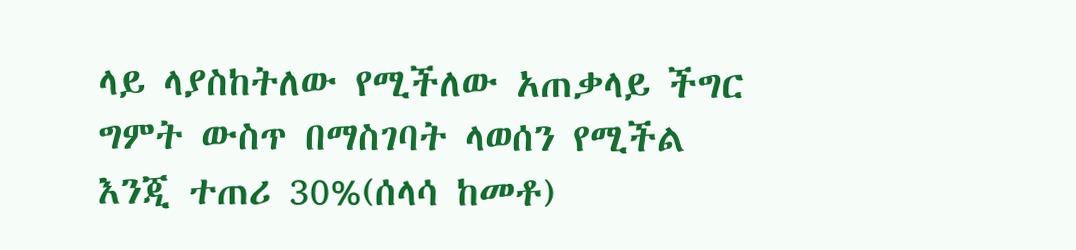ላይ ላያስከትለው የሚችለው አጠቃላይ ችግር ግምት ውስጥ በማስገባት ላወሰን የሚችል እንጂ ተጠሪ 30%(ሰላሳ ከመቶ)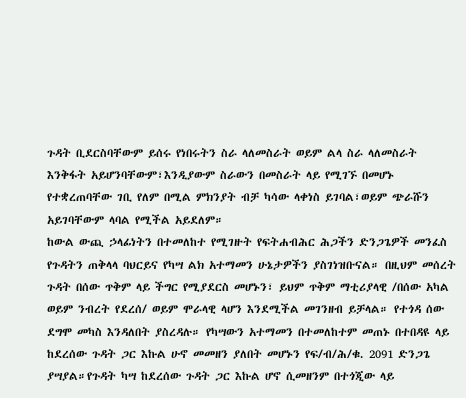ጉዳት ቢደርስባቸውም ይሰሩ የነበሩትን ስራ ላለመስራት ወይም ልላ ስራ ላለመስራት እንቅፋት አይሆንባቸውም፣እንዲያውም ስራውን በመስራት ላይ የሚገኙ በመሆኑ የተቋረጠባቸው ገቢ የለም በሚል ምክንያት ብቻ ካሳው ላቀነስ ይገባል፣ወይም ጭራሹን አይገባቸውም ላባል የሚችል አይደለም።
ከውል ውጪ ኃላፊነትን በተመለከተ የሚገዙት የፍትሐብሕር ሕጋችን ድንጋጌዎች መንፈስ የጉዳትን ጠቅላላ ባህርይና የካሣ ልክ አተማመን ሁኔታዎችን ያስገነዝቡናል። በዚህም መሰረት ጉዳት በሰው ጥቅም ላይ ችግር የሚያደርስ መሆኑን፣ ይህም ጥቅም ማቲሪያላዊ /በሰው አካል ወይም ንብረት የደረሰ/ ወይም ሞራላዊ ላሆን እንደሚችል መገንዘብ ይቻላል። የተጎዳ ሰው ደግሞ መካስ እንዳለበት ያስረዳሉ። የካሣውን አተማመን በተመለከተም መጠኑ በተበዳዩ ላይ ከደረሰው ጉዳት ጋር እኩል ሁኖ መመዘን ያለበት መሆኑን የፍ/ብ/ሕ/ቁ. 2091 ድንጋጌ ያሣያል።የጉዳት ካሣ ከደረሰው ጉዳት ጋር እኩል ሆኖ ሲመዘንም በተጎጂው ላይ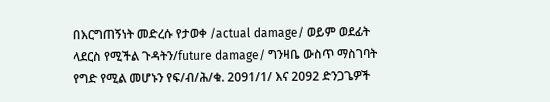በእርግጠኝነት መድረሱ የታወቀ /actual damage/ ወይም ወደፊት ላደርስ የሚችል ጉዳትን/future damage/ ግንዛቤ ውስጥ ማስገባት የግድ የሚል መሆኑን የፍ/ብ/ሕ/ቁ. 2091/1/ እና 2092 ድንጋጌዎች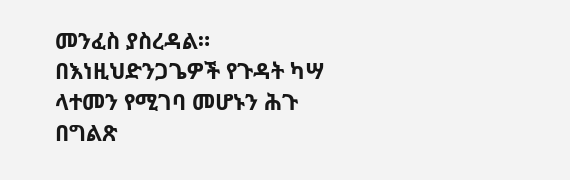መንፈስ ያስረዳል። በእነዚህድንጋጌዎች የጉዳት ካሣ ላተመን የሚገባ መሆኑን ሕጉ በግልጽ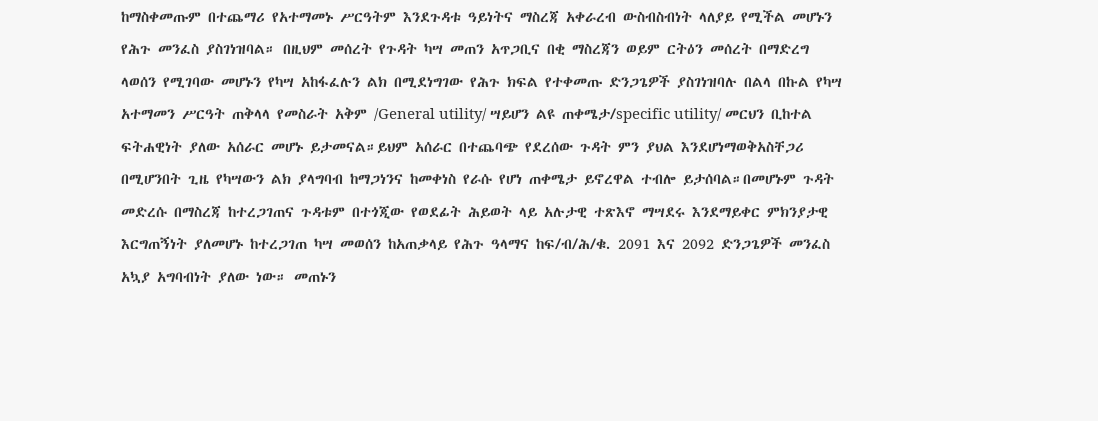ከማስቀመጡም በተጨማሪ የአተማመኑ ሥርዓትም እንደጉዳቱ ዓይነትና ማስረጃ አቀራረብ ውስብስብነት ላለያይ የሚችል መሆኑን የሕጉ መንፈስ ያስገነዝባል። በዚህም መሰረት የጉዳት ካሣ መጠን አጥጋቢና በቂ ማስረጃን ወይም ርትዕን መሰረት በማድረግ ላወሰን የሚገባው መሆኑን የካሣ አከፋፈሉን ልክ በሚደነግገው የሕጉ ክፍል የተቀመጡ ድንጋጌዎች ያስገነዝባሉ በልላ በኩል የካሣ አተማመን ሥርዓት ጠቅላላ የመስራት አቅም /General utility/ ሣይሆን ልዩ ጠቀሜታ/specific utility/ መርህን ቢከተል ፍትሐዊነት ያለው አሰራር መሆኑ ይታመናል።ይህም አሰራር በተጨባጭ የደረሰው ጉዳት ምን ያህል እንደሆነማወቅአስቸጋሪ በሚሆንበት ጊዜ የካሣውን ልክ ያላግባብ ከማጋነንና ከመቀነስ የራሱ የሆነ ጠቀሜታ ይኖረዋል ተብሎ ይታሰባል።በመሆኑም ጉዳት መድረሱ በማስረጃ ከተረጋገጠና ጉዳቱም በተጎጂው የወደፊት ሕይወት ላይ አሉታዊ ተጽእኖ ማሣደሩ እንደማይቀር ምክንያታዊ እርግጠኝነት ያለመሆኑ ከተረጋገጠ ካሣ መወሰን ከአጠቃላይ የሕጉ ዓላማና ከፍ/ብ/ሕ/ቁ. 2091 እና 2092 ድንጋጌዎች መንፈስ አኳያ አግባብነት ያለው ነው። መጠኑን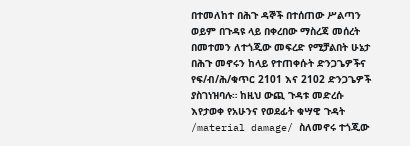በተመለከተ በሕጉ ዳኞች በተሰጠው ሥልጣን ወይም በጉዳዩ ላይ በቀረበው ማስረጃ መሰረት በመተመን ለተጎጂው መፍረድ የሚቻልበት ሁኔታ በሕጉ መኖሩን ከላይ የተጠቀሱት ድንጋጌዎችና የፍ/ብ/ሕ/ቁጥር 2101 እና 2102 ድንጋጌዎች ያስገነዝባሉ። ከዚህ ውጪ ጉዳቱ መድረሱ እየታወቀ የአሁንና የወደፊት ቁሣዊ ጉዳት /material damage/ ስለመኖሩ ተጎጂው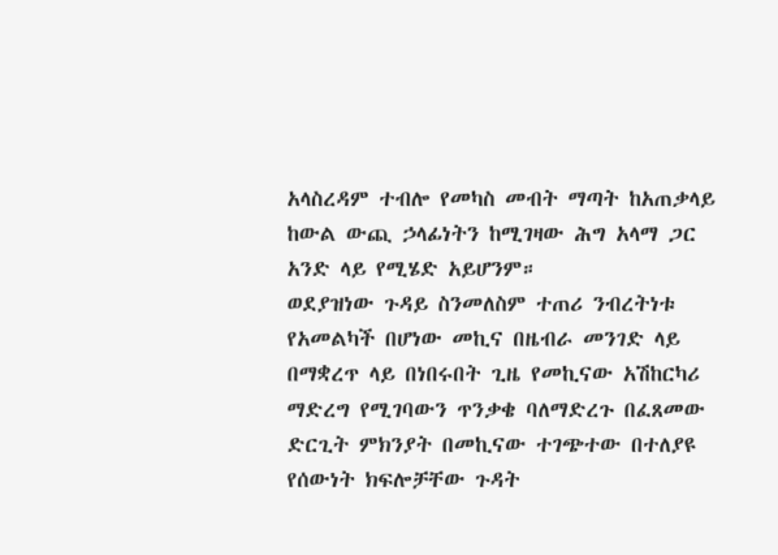አላስረዳም ተብሎ የመካስ መብት ማጣት ከአጠቃላይ ከውል ውጪ ኃላፊነትን ከሚገዛው ሕግ አላማ ጋር አንድ ላይ የሚሄድ አይሆንም።
ወደያዝነው ጉዳይ ስንመለስም ተጠሪ ንብረትነቱ የአመልካች በሆነው መኪና በዜብራ መንገድ ላይ በማቋረጥ ላይ በነበሩበት ጊዜ የመኪናው አሽከርካሪ ማድረግ የሚገባውን ጥንቃቄ ባለማድረጉ በፈጸመው ድርጊት ምክንያት በመኪናው ተገጭተው በተለያዩ የሰውነት ክፍሎቻቸው ጉዳት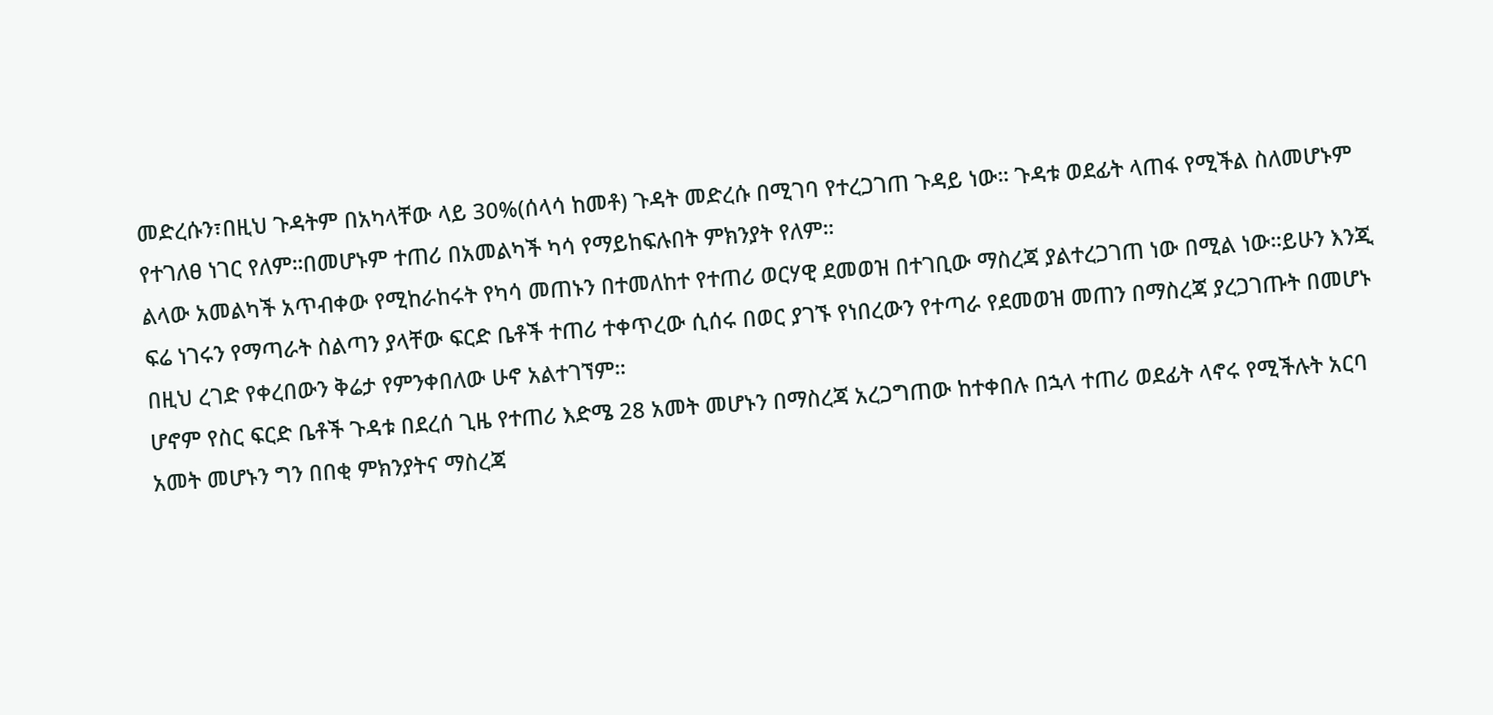መድረሱን፣በዚህ ጉዳትም በአካላቸው ላይ 30%(ሰላሳ ከመቶ) ጉዳት መድረሱ በሚገባ የተረጋገጠ ጉዳይ ነው። ጉዳቱ ወደፊት ላጠፋ የሚችል ስለመሆኑም የተገለፀ ነገር የለም።በመሆኑም ተጠሪ በአመልካች ካሳ የማይከፍሉበት ምክንያት የለም።
ልላው አመልካች አጥብቀው የሚከራከሩት የካሳ መጠኑን በተመለከተ የተጠሪ ወርሃዊ ደመወዝ በተገቢው ማስረጃ ያልተረጋገጠ ነው በሚል ነው።ይሁን እንጂ ፍሬ ነገሩን የማጣራት ስልጣን ያላቸው ፍርድ ቤቶች ተጠሪ ተቀጥረው ሲሰሩ በወር ያገኙ የነበረውን የተጣራ የደመወዝ መጠን በማስረጃ ያረጋገጡት በመሆኑ በዚህ ረገድ የቀረበውን ቅሬታ የምንቀበለው ሁኖ አልተገኘም።
ሆኖም የስር ፍርድ ቤቶች ጉዳቱ በደረሰ ጊዜ የተጠሪ እድሜ 28 አመት መሆኑን በማስረጃ አረጋግጠው ከተቀበሉ በኋላ ተጠሪ ወደፊት ላኖሩ የሚችሉት አርባ አመት መሆኑን ግን በበቂ ምክንያትና ማስረጃ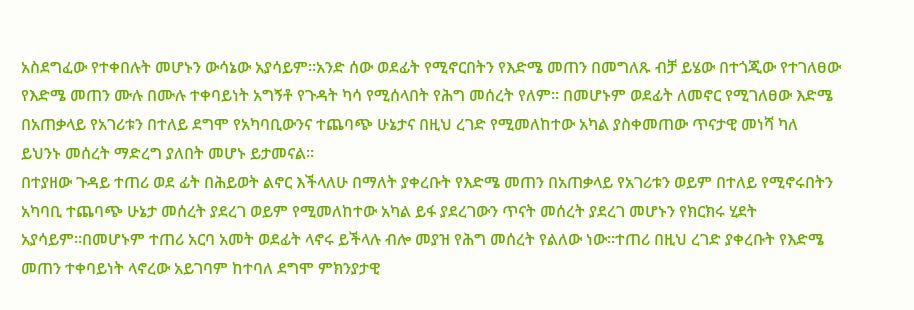አስደግፈው የተቀበሉት መሆኑን ውሳኔው አያሳይም።አንድ ሰው ወደፊት የሚኖርበትን የእድሜ መጠን በመግለጹ ብቻ ይሄው በተጎጂው የተገለፀው የእድሜ መጠን ሙሉ በሙሉ ተቀባይነት አግኝቶ የጉዳት ካሳ የሚሰላበት የሕግ መሰረት የለም። በመሆኑም ወደፊት ለመኖር የሚገለፀው እድሜ በአጠቃላይ የአገሪቱን በተለይ ደግሞ የአካባቢውንና ተጨባጭ ሁኔታና በዚህ ረገድ የሚመለከተው አካል ያስቀመጠው ጥናታዊ መነሻ ካለ ይህንኑ መሰረት ማድረግ ያለበት መሆኑ ይታመናል።
በተያዘው ጉዳይ ተጠሪ ወደ ፊት በሕይወት ልኖር እችላለሁ በማለት ያቀረቡት የእድሜ መጠን በአጠቃላይ የአገሪቱን ወይም በተለይ የሚኖሩበትን አካባቢ ተጨባጭ ሁኔታ መሰረት ያደረገ ወይም የሚመለከተው አካል ይፋ ያደረገውን ጥናት መሰረት ያደረገ መሆኑን የክርክሩ ሂደት አያሳይም።በመሆኑም ተጠሪ አርባ አመት ወደፊት ላኖሩ ይችላሉ ብሎ መያዝ የሕግ መሰረት የልለው ነው።ተጠሪ በዚህ ረገድ ያቀረቡት የእድሜ መጠን ተቀባይነት ላኖረው አይገባም ከተባለ ደግሞ ምክንያታዊ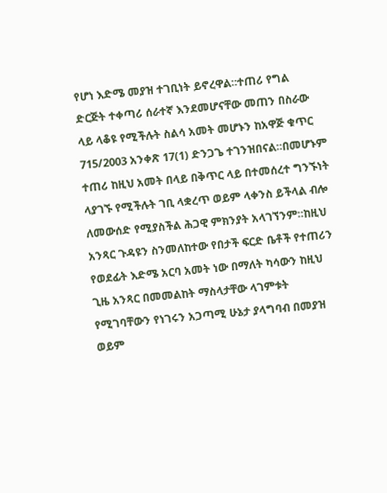የሆነ እድሜ መያዝ ተገቢነት ይኖረዋል።ተጠሪ የግል ድርጅት ተቀጣሪ ሰራተኛ እንደመሆናቸው መጠን በስራው ላይ ላቆዩ የሚችሉት ስልሳ አመት መሆኑን ከአዋጅ ቁጥር 715/2003 አንቀጽ 17(1) ድንጋጌ ተገንዝበናል።በመሆኑም ተጠሪ ከዚህ አመት በላይ በቅጥር ላይ በተመሰረተ ግንኙነት ላያገኙ የሚችሉት ገቢ ላቋረጥ ወይም ላቀንስ ይችላል ብሎ ለመውሰድ የሚያስችል ሕጋዊ ምክንያት አላገኘንም።ከዚህ አንጻር ጉዳዩን ስንመለከተው የበታች ፍርድ ቤቶች የተጠሪን የወደፊት እድሜ አርባ አመት ነው በማለት ካሳውን ከዚህ ጊዜ አንጻር በመመልከት ማስላታቸው ላገምቱት የሚገባቸውን የነገሩን አጋጣሚ ሁኔታ ያላግባብ በመያዝ ወይም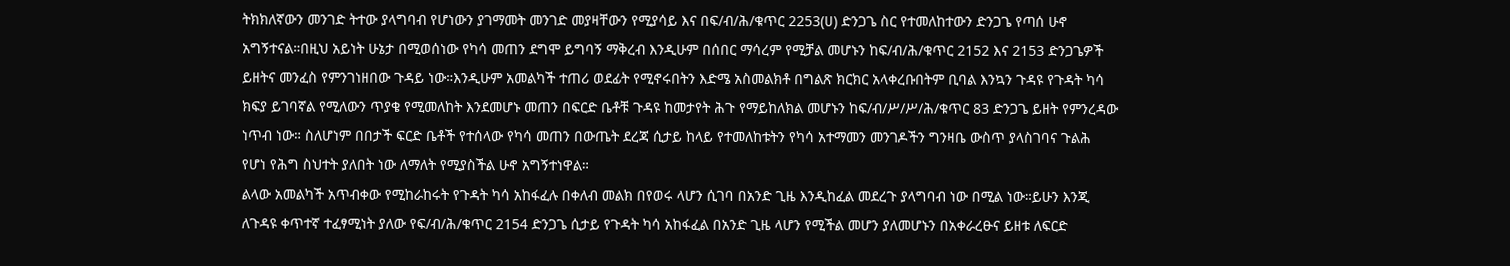ትክክለኛውን መንገድ ትተው ያላግባብ የሆነውን ያገማመት መንገድ መያዛቸውን የሚያሳይ እና በፍ/ብ/ሕ/ቁጥር 2253(ሀ) ድንጋጌ ስር የተመለከተውን ድንጋጌ የጣሰ ሁኖ አግኝተናል።በዚህ አይነት ሁኔታ በሚወሰነው የካሳ መጠን ደግሞ ይግባኝ ማቅረብ እንዲሁም በሰበር ማሳረም የሚቻል መሆኑን ከፍ/ብ/ሕ/ቁጥር 2152 እና 2153 ድንጋጌዎች ይዘትና መንፈስ የምንገነዘበው ጉዳይ ነው።እንዲሁም አመልካች ተጠሪ ወደፊት የሚኖሩበትን እድሜ አስመልክቶ በግልጽ ክርክር አላቀረቡበትም ቢባል እንኳን ጉዳዩ የጉዳት ካሳ ክፍያ ይገባኛል የሚለውን ጥያቄ የሚመለከት እንደመሆኑ መጠን በፍርድ ቤቶቹ ጉዳዩ ከመታየት ሕጉ የማይከለክል መሆኑን ከፍ/ብ/ሥ/ሥ/ሕ/ቁጥር 83 ድንጋጌ ይዘት የምንረዳው ነጥብ ነው። ስለሆነም በበታች ፍርድ ቤቶች የተሰላው የካሳ መጠን በውጤት ደረጃ ሲታይ ከላይ የተመለከቱትን የካሳ አተማመን መንገዶችን ግንዛቤ ውስጥ ያላስገባና ጉልሕ የሆነ የሕግ ስህተት ያለበት ነው ለማለት የሚያስችል ሁኖ አግኝተነዋል።
ልላው አመልካች አጥብቀው የሚከራከሩት የጉዳት ካሳ አከፋፈሉ በቀለብ መልክ በየወሩ ላሆን ሲገባ በአንድ ጊዜ እንዲከፈል መደረጉ ያላግባብ ነው በሚል ነው።ይሁን እንጂ ለጉዳዩ ቀጥተኛ ተፈፃሚነት ያለው የፍ/ብ/ሕ/ቁጥር 2154 ድንጋጌ ሲታይ የጉዳት ካሳ አከፋፈል በአንድ ጊዜ ላሆን የሚችል መሆን ያለመሆኑን በአቀራረፁና ይዘቱ ለፍርድ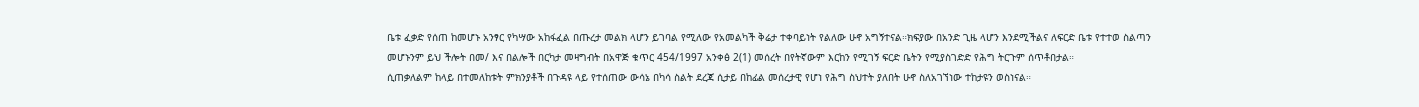ቤቱ ፈቃድ የሰጠ ከመሆኑ አንፃር የካሣው አከፋፈል በጡረታ መልክ ላሆን ይገባል የሚለው የአመልካች ቅሬታ ተቀባይነት የልለው ሁኖ አግኝተናል።ክፍያው በአንድ ጊዜ ላሆን እንደሚችልና ለፍርድ ቤቱ የተተወ ስልጣን መሆኑንም ይህ ችሎት በመ/ እና በልሎች በርካታ መዛግብት በአዋጅ ቁጥር 454/1997 አንቀፅ 2(1) መሰረት በየትኛውም እርከን የሚገኝ ፍርድ ቤትን የሚያስገድድ የሕግ ትርጉም ሰጥቶበታል።
ሲጠቃለልም ከላይ በተመለከቱት ምክንያቶች በጉዳዩ ላይ የተሰጠው ውሳኔ በካሳ ስልት ደረጃ ሲታይ በከፊል መሰረታዊ የሆነ የሕግ ስህተት ያለበት ሁኖ ስለአገኘነው ተከታዩን ወስነናል።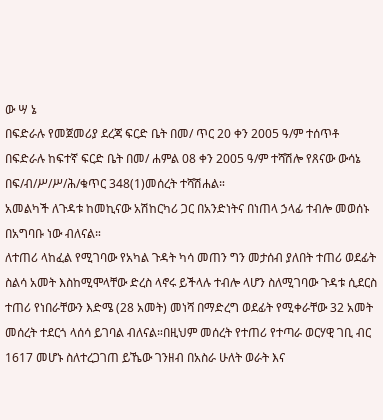ው ሣ ኔ
በፍድራሉ የመጀመሪያ ደረጃ ፍርድ ቤት በመ/ ጥር 20 ቀን 2005 ዓ/ም ተሰጥቶ በፍድራሉ ከፍተኛ ፍርድ ቤት በመ/ ሐምል 08 ቀን 2005 ዓ/ም ተሻሽሎ የጸናው ውሳኔ በፍ/ብ/ሥ/ሥ/ሕ/ቁጥር 348(1)መሰረት ተሻሽሐል።
አመልካች ለጉዳቱ ከመኪናው አሽከርካሪ ጋር በአንድነትና በነጠላ ኃላፊ ተብሎ መወሰኑ በአግባቡ ነው ብለናል።
ለተጠሪ ላከፈል የሚገባው የአካል ጉዳት ካሳ መጠን ግን መታሰብ ያለበት ተጠሪ ወደፊት ስልሳ አመት እስከሚሞላቸው ድረስ ላኖሩ ይችላሉ ተብሎ ላሆን ስለሚገባው ጉዳቱ ሲደርስ ተጠሪ የነበራቸውን እድሜ (28 አመት) መነሻ በማድረግ ወደፊት የሚቀራቸው 32 አመት መሰረት ተደርጎ ላሰሳ ይገባል ብለናል።በዚህም መሰረት የተጠሪ የተጣራ ወርሃዊ ገቢ ብር 1617 መሆኑ ስለተረጋገጠ ይኼው ገንዘብ በአስራ ሁለት ወራት እና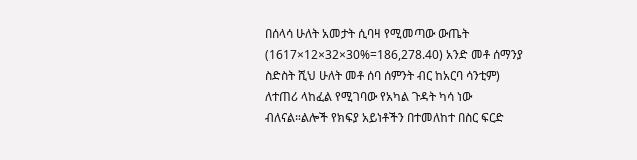በሰላሳ ሁለት አመታት ሲባዛ የሚመጣው ውጤት (1617×12×32×30%=186,278.40) አንድ መቶ ሰማንያ ስድስት ሺህ ሁለት መቶ ሰባ ሰምንት ብር ከአርባ ሳንቲም) ለተጠሪ ላከፈል የሚገባው የአካል ጉዳት ካሳ ነው ብለናል።ልሎች የክፍያ አይነቶችን በተመለከተ በስር ፍርድ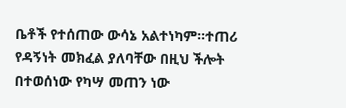ቤቶች የተሰጠው ውሳኔ አልተነካም።ተጠሪ የዳኝነት መክፈል ያለባቸው በዚህ ችሎት በተወሰነው የካሣ መጠን ነው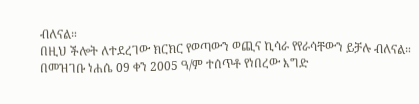ብለናል።
በዚህ ችሎት ለተደረገው ክርክር የወጣውን ወጪና ኪሳራ የየራሳቸውን ይቻሉ ብለናል።
በመዝገቡ ነሐሴ 09 ቀን 2005 ዓ/ም ተሰጥቶ የነበረው እግድ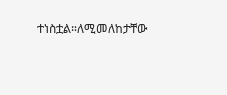ተነስቷል።ለሚመለከታቸው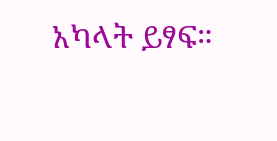አካላት ይፃፍ።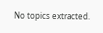No topics extracted.